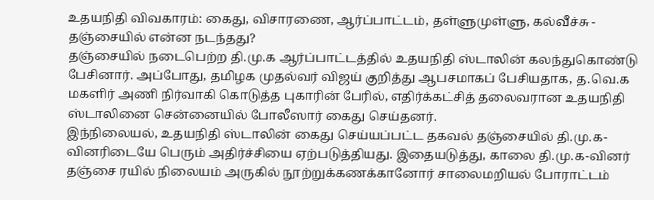உதயநிதி விவகாரம்: கைது, விசாரணை, ஆர்ப்பாட்டம், தள்ளுமுள்ளு, கல்வீச்சு - தஞ்சையில் என்ன நடந்தது?
தஞ்சையில் நடைபெற்ற தி.மு.க ஆர்ப்பாட்டத்தில் உதயநிதி ஸ்டாலின் கலந்துகொண்டு பேசினார். அப்போது, தமிழக முதல்வர் விஜய் குறித்து ஆபசமாகப் பேசியதாக, த.வெ.க மகளிர் அணி நிர்வாகி கொடுத்த புகாரின் பேரில், எதிர்க்கட்சித் தலைவரான உதயநிதி ஸ்டாலினை சென்னையில் போலீஸார் கைது செய்தனர்.
இந்நிலையல், உதயநிதி ஸ்டாலின் கைது செய்யப்பட்ட தகவல் தஞ்சையில் தி.மு.க-வினரிடையே பெரும் அதிர்ச்சியை ஏற்படுத்தியது. இதையடுத்து, காலை தி.மு.க-வினர் தஞ்சை ரயில் நிலையம் அருகில் நூற்றுக்கணக்கானோர் சாலைமறியல் போராட்டம்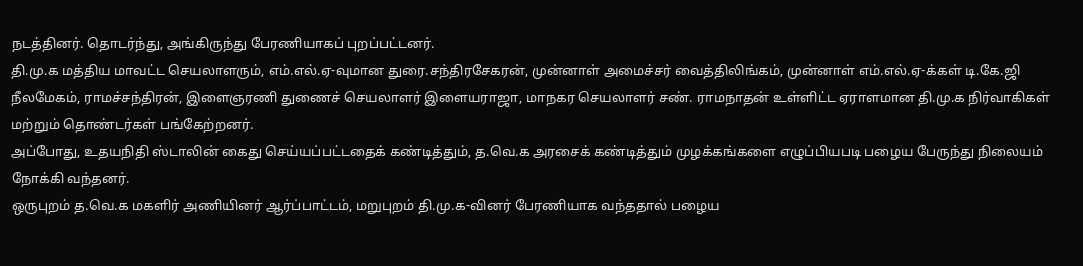நடத்தினர். தொடர்ந்து, அங்கிருந்து பேரணியாகப் புறப்பட்டனர்.
தி.மு.க மத்திய மாவட்ட செயலாளரும், எம்.எல்.ஏ-வுமான துரை.சந்திரசேகரன், முன்னாள் அமைச்சர் வைத்திலிங்கம், முன்னாள் எம்.எல்.ஏ-க்கள் டி.கே.ஜி நீலமேகம், ராமச்சந்திரன், இளைஞரணி துணைச் செயலாளர் இளையராஜா, மாநகர செயலாளர் சண். ராமநாதன் உள்ளிட்ட ஏராளமான தி.மு.க நிர்வாகிகள் மற்றும் தொண்டர்கள் பங்கேற்றனர்.
அப்போது, உதயநிதி ஸ்டாலின் கைது செய்யப்பட்டதைக் கண்டித்தும், த.வெ.க அரசைக் கண்டித்தும் முழக்கங்களை எழுப்பியபடி பழைய பேருந்து நிலையம் நோக்கி வந்தனர்.
ஒருபுறம் த.வெ.க மகளிர் அணியினர் ஆர்ப்பாட்டம், மறுபுறம் தி.மு.க-வினர் பேரணியாக வந்ததால் பழைய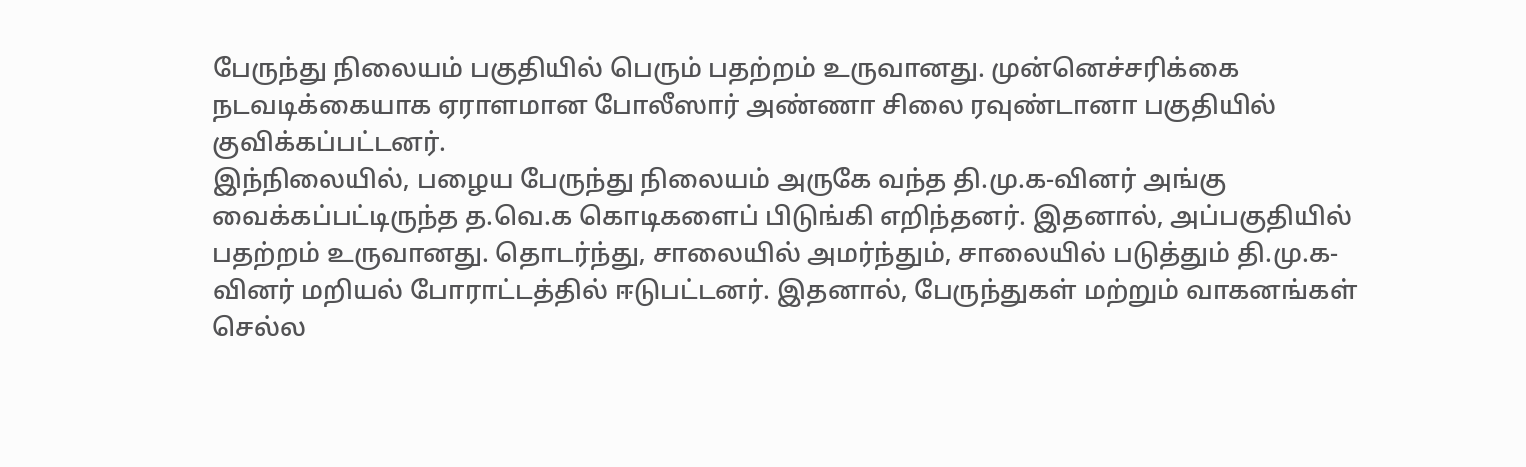பேருந்து நிலையம் பகுதியில் பெரும் பதற்றம் உருவானது. முன்னெச்சரிக்கை நடவடிக்கையாக ஏராளமான போலீஸார் அண்ணா சிலை ரவுண்டானா பகுதியில் குவிக்கப்பட்டனர்.
இந்நிலையில், பழைய பேருந்து நிலையம் அருகே வந்த தி.மு.க-வினர் அங்கு வைக்கப்பட்டிருந்த த.வெ.க கொடிகளைப் பிடுங்கி எறிந்தனர். இதனால், அப்பகுதியில் பதற்றம் உருவானது. தொடர்ந்து, சாலையில் அமர்ந்தும், சாலையில் படுத்தும் தி.மு.க-வினர் மறியல் போராட்டத்தில் ஈடுபட்டனர். இதனால், பேருந்துகள் மற்றும் வாகனங்கள் செல்ல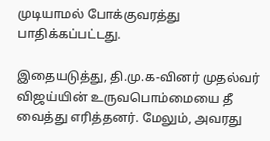முடியாமல் போக்குவரத்து பாதிக்கப்பட்டது.

இதையடுத்து, தி.மு.க-வினர் முதல்வர் விஜய்யின் உருவபொம்மையை தீ வைத்து எரித்தனர். மேலும், அவரது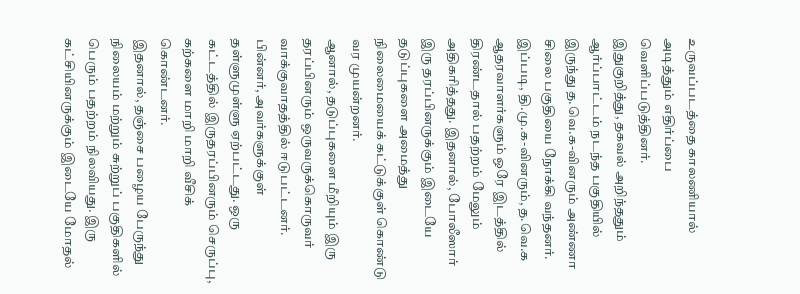உருவப்படத்தை காலணியால் அடித்தும் எதிர்ப்பை வெளிப்படுத்தினர்.
இதுகுறித்து, தகவல் அறிந்ததும் ஆர்ப்பாட்டம் நடந்த பகுதியில் இருந்து த.வெ.க-வினரும் அண்ணா சிலை பகுதியை நோக்கி வந்தனர். இப்படி, தி.மு.க-வினரும், த.வெ.க ஆதரவாளர்களும் ஒரே இடத்தில் திரண்டதால் பதற்றம் மேலும் அதிகரித்தது. இதனால், போலீஸார் இரு தரப்பினருக்கும் இடையே தடுப்புகளை அமைத்து நிலைமையைக் கட்டுக்குள் கொண்டு வர முயன்றனர்.
ஆனால், தடுப்புகளை மீறியும் இரு தரப்பினரும் ஒருவருக்கொருவர் வாக்குவாதத்தில் ஈடுபட்டனர். பின்னர், அவர்களுக்குள் தள்ளுமுள்ளு ஏற்பட்டது. ஒரு கட்டத்தில் இருதரப்பினரும் செருப்பு, கற்களை மாறி மாறி வீசிக் கொண்டனர்.
இதனால், தஞ்சை பழைய பேருந்து நிலையம் மற்றும் சுற்றுப் பகுதிகளில் பெரும் பதற்றம் நிலவியது. இரு கட்சியினருக்கும் இடையே மோதல்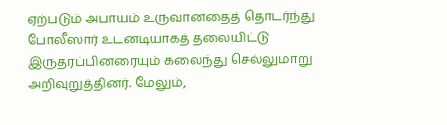ஏற்படும் அபாயம் உருவானதைத் தொடர்ந்து போலீஸார் உடனடியாகத் தலையிட்டு இருதரப்பினரையும் கலைந்து செல்லுமாறு அறிவுறுத்தினர். மேலும்,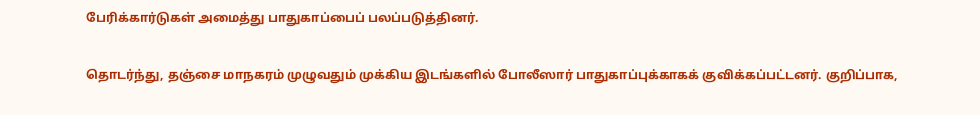பேரிக்கார்டுகள் அமைத்து பாதுகாப்பைப் பலப்படுத்தினர்.

தொடர்ந்து, தஞ்சை மாநகரம் முழுவதும் முக்கிய இடங்களில் போலீஸார் பாதுகாப்புக்காகக் குவிக்கப்பட்டனர். குறிப்பாக,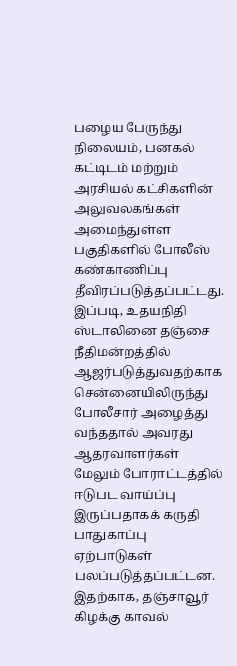பழைய பேருந்து நிலையம், பனகல் கட்டிடம் மற்றும் அரசியல் கட்சிகளின் அலுவலகங்கள் அமைந்துள்ள பகுதிகளில் போலீஸ் கண்காணிப்பு தீவிரப்படுத்தப்பட்டது.
இப்படி, உதயநிதி ஸ்டாலினை தஞ்சை நீதிமன்றத்தில் ஆஜர்படுத்துவதற்காக சென்னையிலிருந்து போலீசார் அழைத்து வந்ததால் அவரது ஆதரவாளர்கள் மேலும் போராட்டத்தில் ஈடுபட வாய்ப்பு இருப்பதாகக் கருதி பாதுகாப்பு ஏற்பாடுகள் பலப்படுத்தப்பட்டன.
இதற்காக, தஞ்சாவூர் கிழக்கு காவல்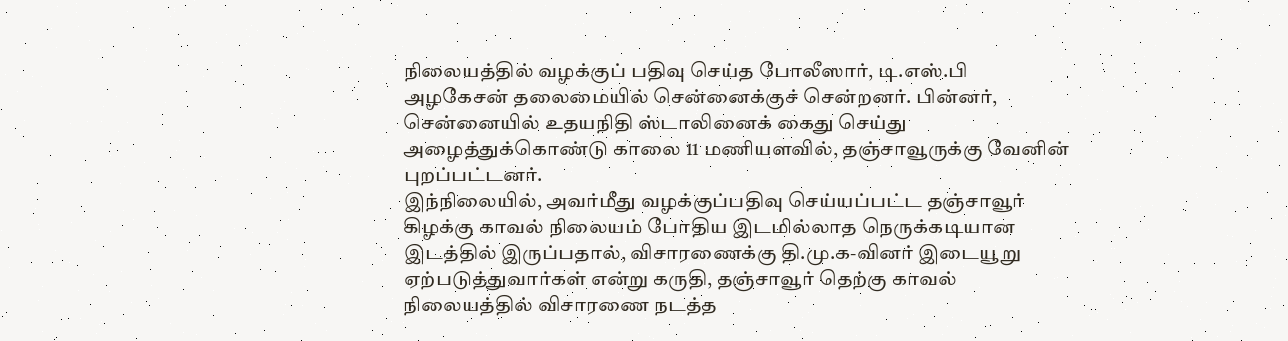நிலையத்தில் வழக்குப் பதிவு செய்த போலீஸார், டி.எஸ்.பி அழகேசன் தலைமையில் சென்னைக்குச் சென்றனர். பின்னர், சென்னையில் உதயநிதி ஸ்டாலினைக் கைது செய்து அழைத்துக்கொண்டு காலை 11 மணியளவில், தஞ்சாவூருக்கு வேனின் புறப்பட்டனர்.
இந்நிலையில், அவர்மீது வழக்குப்பதிவு செய்யப்பட்ட தஞ்சாவூர் கிழக்கு காவல் நிலையம் போதிய இடமில்லாத நெருக்கடியான இடத்தில் இருப்பதால், விசாரணைக்கு தி.மு.க-வினர் இடையூறு ஏற்படுத்துவார்கள் என்று கருதி, தஞ்சாவூர் தெற்கு காவல் நிலையத்தில் விசாரணை நடத்த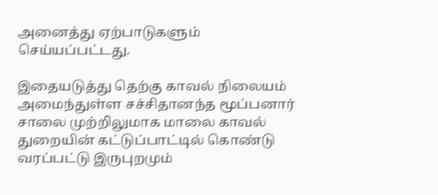அனைத்து ஏற்பாடுகளும் செய்யப்பட்டது.

இதையடுத்து தெற்கு காவல் நிலையம் அமைந்துள்ள சச்சிதானந்த மூப்பனார் சாலை முற்றிலுமாக மாலை காவல் துறையின் கட்டுப்பாட்டில் கொண்டு வரப்பட்டு இருபுறமும்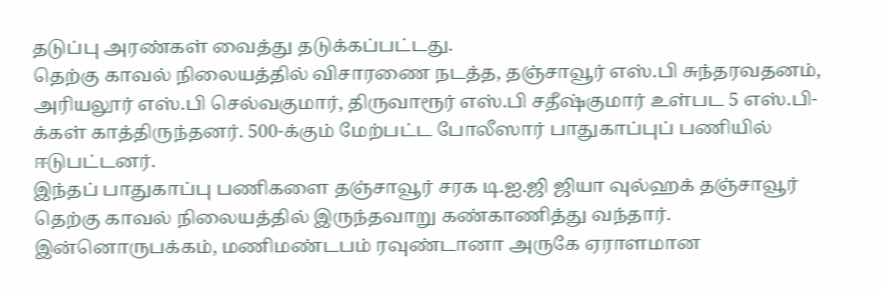தடுப்பு அரண்கள் வைத்து தடுக்கப்பட்டது.
தெற்கு காவல் நிலையத்தில் விசாரணை நடத்த, தஞ்சாவூர் எஸ்.பி சுந்தரவதனம், அரியலூர் எஸ்.பி செல்வகுமார், திருவாரூர் எஸ்.பி சதீஷ்குமார் உள்பட 5 எஸ்.பி-க்கள் காத்திருந்தனர். 500-க்கும் மேற்பட்ட போலீஸார் பாதுகாப்புப் பணியில் ஈடுபட்டனர்.
இந்தப் பாதுகாப்பு பணிகளை தஞ்சாவூர் சரக டி.ஐ.ஜி ஜியா வுல்ஹக் தஞ்சாவூர் தெற்கு காவல் நிலையத்தில் இருந்தவாறு கண்காணித்து வந்தார். இன்னொருபக்கம், மணிமண்டபம் ரவுண்டானா அருகே ஏராளமான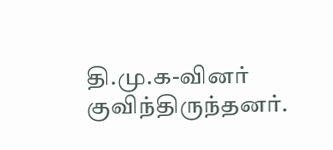தி.மு.க-வினர் குவிந்திருந்தனர்.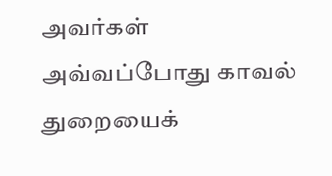அவர்கள் அவ்வப்போது காவல் துறையைக்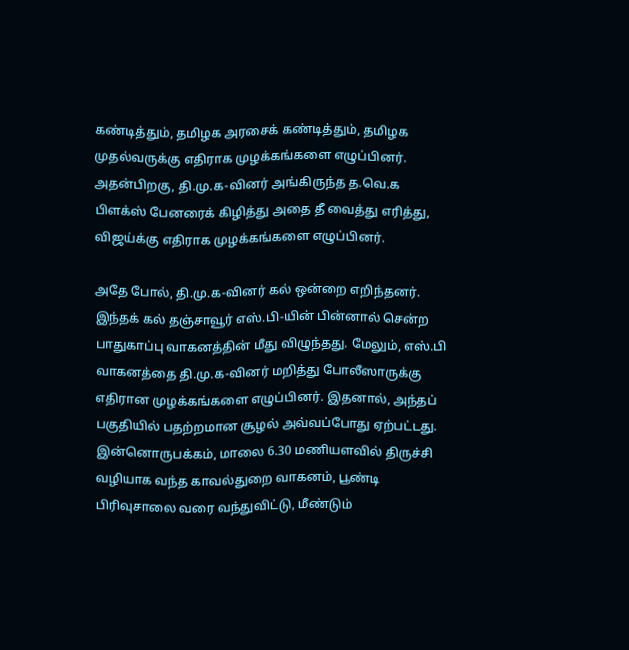கண்டித்தும், தமிழக அரசைக் கண்டித்தும், தமிழக முதல்வருக்கு எதிராக முழக்கங்களை எழுப்பினர். அதன்பிறகு, தி.மு.க-வினர் அங்கிருந்த த.வெ.க பிளக்ஸ் பேனரைக் கிழித்து அதை தீ வைத்து எரித்து, விஜய்க்கு எதிராக முழக்கங்களை எழுப்பினர்.

அதே போல், தி.மு.க-வினர் கல் ஒன்றை எறிந்தனர். இந்தக் கல் தஞ்சாவூர் எஸ்.பி-யின் பின்னால் சென்ற பாதுகாப்பு வாகனத்தின் மீது விழுந்தது. மேலும், எஸ்.பி வாகனத்தை தி.மு.க-வினர் மறித்து போலீஸாருக்கு எதிரான முழக்கங்களை எழுப்பினர். இதனால், அந்தப் பகுதியில் பதற்றமான சூழல் அவ்வப்போது ஏற்பட்டது.
இன்னொருபக்கம், மாலை 6.30 மணியளவில் திருச்சி வழியாக வந்த காவல்துறை வாகனம், பூண்டி பிரிவுசாலை வரை வந்துவிட்டு, மீண்டும்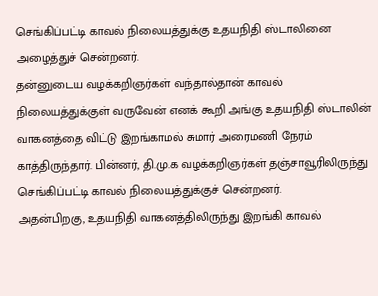செங்கிப்பட்டி காவல் நிலையத்துக்கு உதயநிதி ஸ்டாலினை அழைத்துச் சென்றனர்.
தன்னுடைய வழக்கறிஞர்கள் வந்தால்தான் காவல் நிலையத்துக்குள் வருவேன் எனக் கூறி அங்கு உதயநிதி ஸ்டாலின் வாகனத்தை விட்டு இறங்காமல் சுமார் அரைமணி நேரம் காத்திருந்தார். பின்னர், தி.மு.க வழக்கறிஞர்கள் தஞ்சாவூரிலிருந்து செங்கிப்பட்டி காவல் நிலையத்துக்குச் சென்றனர்.
அதன்பிறகு, உதயநிதி வாகனத்திலிருந்து இறங்கி காவல்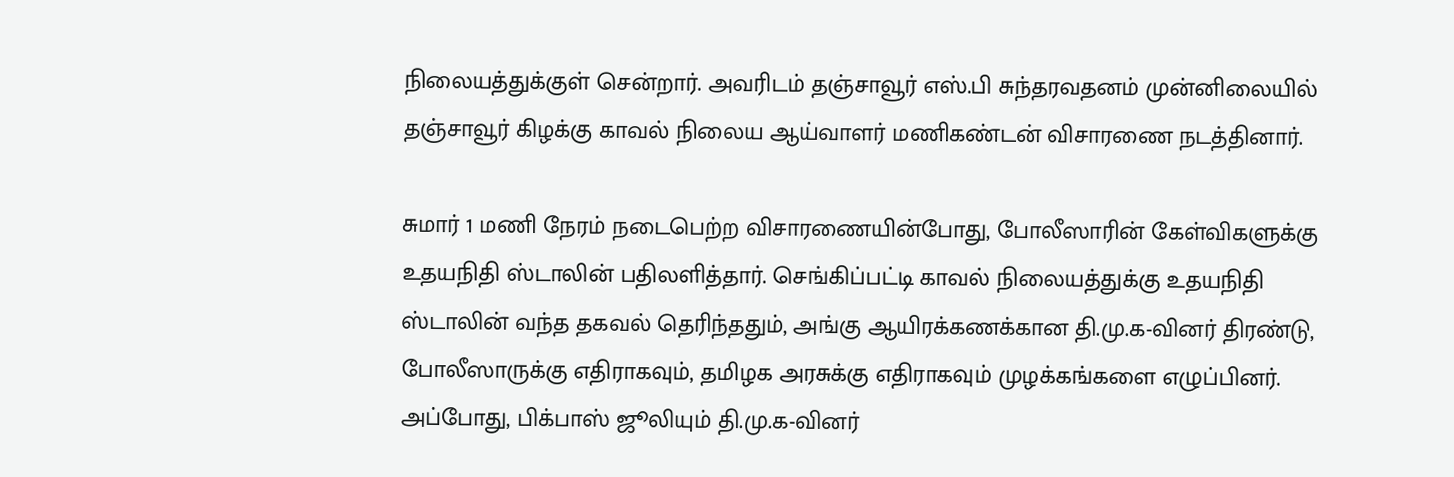நிலையத்துக்குள் சென்றார். அவரிடம் தஞ்சாவூர் எஸ்.பி சுந்தரவதனம் முன்னிலையில் தஞ்சாவூர் கிழக்கு காவல் நிலைய ஆய்வாளர் மணிகண்டன் விசாரணை நடத்தினார்.

சுமார் 1 மணி நேரம் நடைபெற்ற விசாரணையின்போது, போலீஸாரின் கேள்விகளுக்கு உதயநிதி ஸ்டாலின் பதிலளித்தார். செங்கிப்பட்டி காவல் நிலையத்துக்கு உதயநிதி ஸ்டாலின் வந்த தகவல் தெரிந்ததும், அங்கு ஆயிரக்கணக்கான தி.மு.க-வினர் திரண்டு, போலீஸாருக்கு எதிராகவும், தமிழக அரசுக்கு எதிராகவும் முழக்கங்களை எழுப்பினர்.
அப்போது, பிக்பாஸ் ஜூலியும் தி.மு.க-வினர்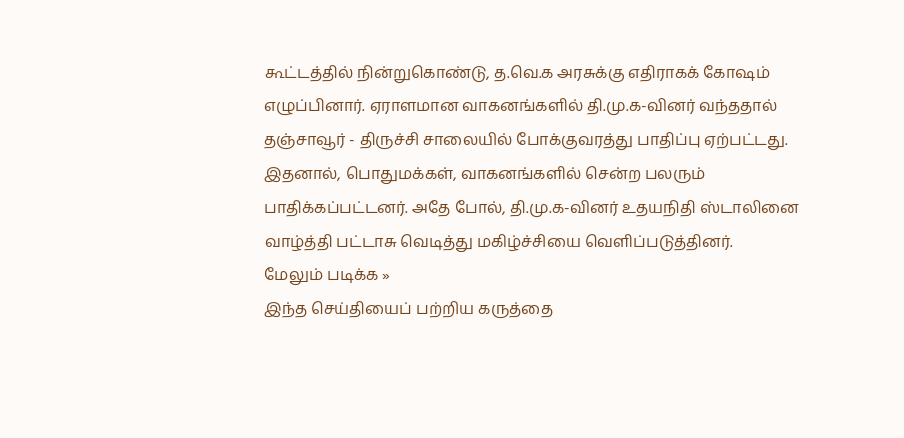கூட்டத்தில் நின்றுகொண்டு, த.வெ.க அரசுக்கு எதிராகக் கோஷம் எழுப்பினார். ஏராளமான வாகனங்களில் தி.மு.க-வினர் வந்ததால் தஞ்சாவூர் - திருச்சி சாலையில் போக்குவரத்து பாதிப்பு ஏற்பட்டது.
இதனால், பொதுமக்கள், வாகனங்களில் சென்ற பலரும் பாதிக்கப்பட்டனர். அதே போல், தி.மு.க-வினர் உதயநிதி ஸ்டாலினை வாழ்த்தி பட்டாசு வெடித்து மகிழ்ச்சியை வெளிப்படுத்தினர்.
மேலும் படிக்க »
இந்த செய்தியைப் பற்றிய கருத்தை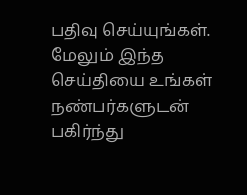பதிவு செய்யுங்கள். மேலும் இந்த செய்தியை உங்கள் நண்பர்களுடன் பகிர்ந்து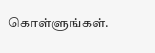கொள்ளுங்கள்.